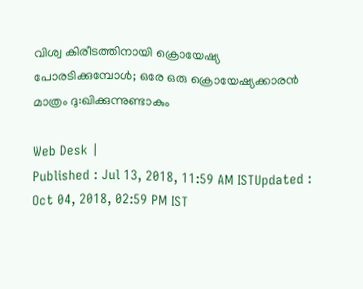വിശ്വ കിരീടത്തിനായി ക്രൊയേഷ്യ പോരടിക്കുമ്പോള്‍; ഒരേ ഒരു ക്രൊയേഷ്യക്കാരന്‍ മാത്രം ദു:ഖിക്കുന്നുണ്ടാകും

Web Desk |
Published : Jul 13, 2018, 11:59 AM ISTUpdated : Oct 04, 2018, 02:59 PM IST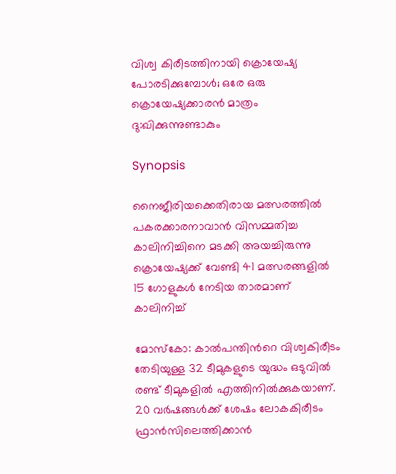വിശ്വ കിരീടത്തിനായി ക്രൊയേഷ്യ പോരടിക്കുമ്പോള്‍; ഒരേ ഒരു ക്രൊയേഷ്യക്കാരന്‍ മാത്രം ദു:ഖിക്കുന്നുണ്ടാകും

Synopsis

നൈജീരിയക്കെതിരായ മത്സരത്തില്‍ പകരക്കാരനാവാന്‍ വിസമ്മതിച്ച കാലിനിച്ചിനെ മടക്കി അയച്ചിരുന്നു ക്രൊയേഷ്യക്ക് വേണ്ടി 41 മത്സരങ്ങളില്‍ 15 ഗോളുകള്‍ നേടിയ താരമാണ് കാലിനിച്ച്

മോസ്‌കോ: കാല്‍പന്തിന്‍റെ വിശ്വകിരീടം തേടിയുള്ള 32 ടീമുകളുടെ യുദ്ധം ഒടുവില്‍ രണ്ട് ടീമുകളില്‍ എത്തിനില്‍ക്കുകയാണ്. 20 വര്‍ഷങ്ങള്‍ക്ക് ശേഷം ലോകകിരീടം ഫ്രാന്‍സിലെത്തിക്കാന്‍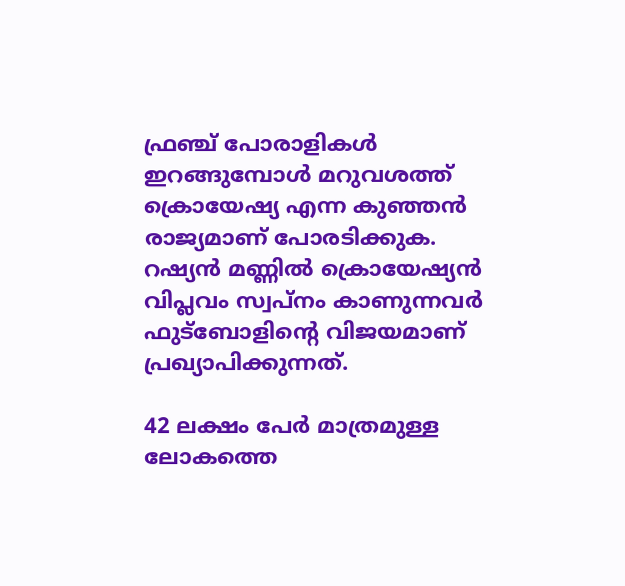ഫ്രഞ്ച് പോരാളികള്‍ ഇറങ്ങുമ്പോള്‍ മറുവശത്ത് ക്രൊയേഷ്യ എന്ന കുഞ്ഞന്‍ രാജ്യമാണ് പോരടിക്കുക. റഷ്യന്‍ മണ്ണില്‍ ക്രൊയേഷ്യന്‍ വിപ്ലവം സ്വപ്നം കാണുന്നവര്‍ ഫുട്ബോളിന്‍റെ വിജയമാണ് പ്രഖ്യാപിക്കുന്നത്.

42 ലക്ഷം പേര്‍ മാത്രമുള്ള ലോകത്തെ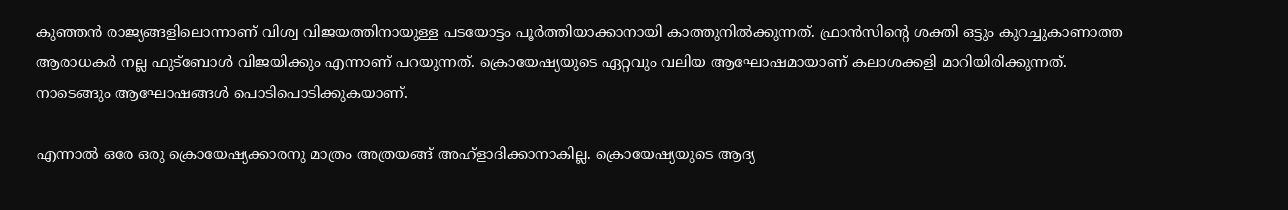കുഞ്ഞന്‍ രാജ്യങ്ങളിലൊന്നാണ് വിശ്വ വിജയത്തിനായുള്ള പടയോട്ടം പൂര്‍ത്തിയാക്കാനായി കാത്തുനില്‍ക്കുന്നത്. ഫ്രാന്‍സിന്‍റെ ശക്തി ഒട്ടും കുറച്ചുകാണാത്ത ആരാധകര്‍ നല്ല ഫുട്ബോള്‍ വിജയിക്കും എന്നാണ് പറയുന്നത്. ക്രൊയേഷ്യയുടെ ഏറ്റവും വലിയ ആഘോഷമായാണ് കലാശക്കളി മാറിയിരിക്കുന്നത്. നാടെങ്ങും ആഘോഷങ്ങള്‍ പൊടിപൊടിക്കുകയാണ്.

എന്നാല്‍ ഒരേ ഒരു ക്രൊയേഷ്യക്കാരനു മാത്രം അത്രയങ്ങ് അഹ്ളാദിക്കാനാകില്ല. ക്രൊയേഷ്യയുടെ ആദ്യ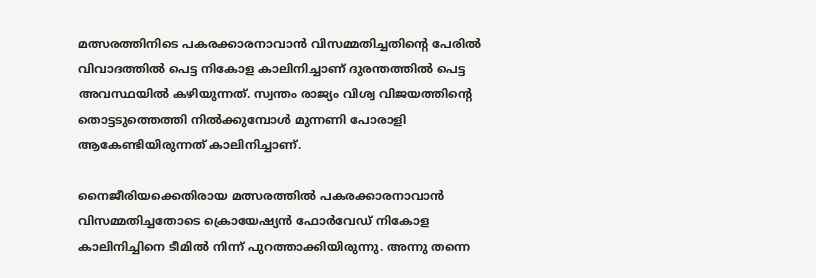മത്സരത്തിനിടെ പകരക്കാരനാവാന്‍ വിസമ്മതിച്ചതിന്‍റെ പേരില്‍ വിവാദത്തില്‍ പെട്ട നികോള കാലിനിച്ചാണ് ദുരന്തത്തില്‍ പെട്ട അവസ്ഥയില്‍ കഴിയുന്നത്. സ്വന്തം രാജ്യം വിശ്വ വിജയത്തിന്‍റെ തൊട്ടടുത്തെത്തി നില്‍ക്കുമ്പോള്‍ മുന്നണി പോരാളി ആകേണ്ടിയിരുന്നത് കാലിനിച്ചാണ്.

നൈജീരിയക്കെതിരായ മത്സരത്തില്‍ പകരക്കാരനാവാന്‍ വിസമ്മതിച്ചതോടെ ക്രൊയേഷ്യന്‍ ഫോര്‍വേഡ് നികോള കാലിനിച്ചിനെ ടീമില്‍ നിന്ന് പുറത്താക്കിയിരുന്നു. അന്നു തന്നെ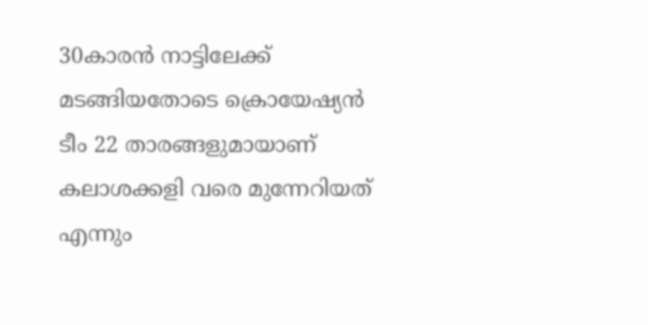30കാരന്‍ നാട്ടിലേക്ക് മടങ്ങിയതോടെ ക്രൊയേഷ്യന്‍ ടീം 22 താരങ്ങളുമായാണ് കലാശക്കളി വരെ മുന്നേറിയത് എന്നും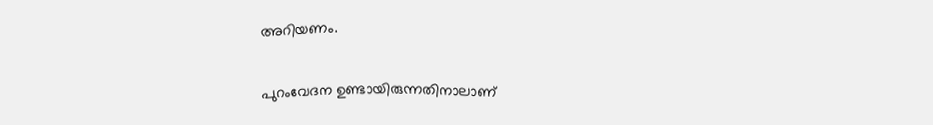അറിയണം.

പുറംവേദന ഉണ്ടായിരുന്നതിനാലാണ്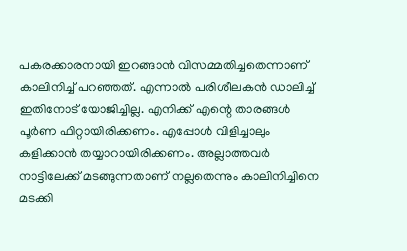പകരക്കാരനായി ഇറങ്ങാന്‍ വിസമ്മതിച്ചതെന്നാണ് കാലിനിച്ച് പറഞ്ഞത്. എന്നാല്‍ പരിശീലകന്‍ ഡാലിച്ച് ഇതിനോട് യോജിച്ചില്ല. എനിക്ക് എന്റെ താരങ്ങള്‍ പൂര്‍ണ ഫിറ്റായിരിക്കണം. എപ്പോള്‍ വിളിച്ചാലും കളിക്കാന്‍ തയ്യാറായിരിക്കണം. അല്ലാത്തവര്‍ നാട്ടിലേക്ക് മടങ്ങുന്നതാണ് നല്ലതെന്നും കാലിനിച്ചിനെ മടക്കി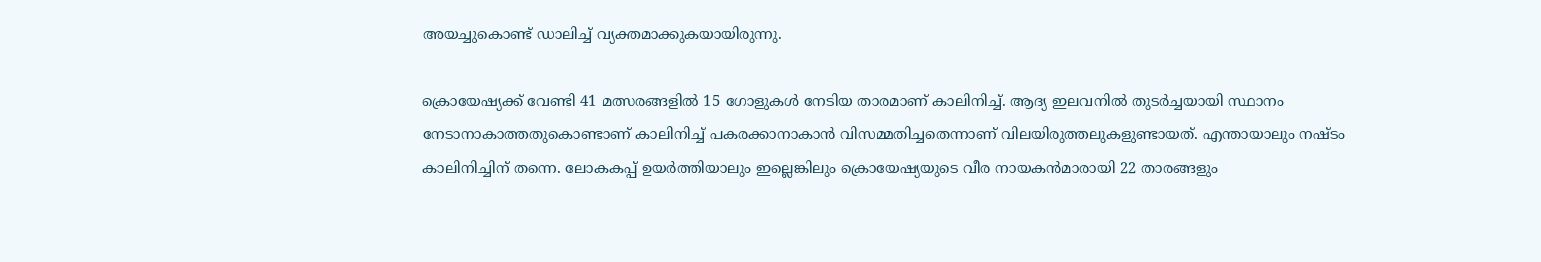അയച്ചുകൊണ്ട് ഡാലിച്ച് വ്യക്തമാക്കുകയായിരുന്നു.

ക്രൊയേഷ്യക്ക് വേണ്ടി 41 മത്സരങ്ങളില്‍ 15 ഗോളുകള്‍ നേടിയ താരമാണ് കാലിനിച്ച്. ആദ്യ ഇലവനില്‍ തുടര്‍ച്ചയായി സ്ഥാനം നേടാനാകാത്തതുകൊണ്ടാണ് കാലിനിച്ച് പകരക്കാനാകാന്‍ വിസമ്മതിച്ചതെന്നാണ് വിലയിരുത്തലുകളുണ്ടായത്. എന്തായാലും നഷ്ടം കാലിനിച്ചിന് തന്നെ. ലോകകപ്പ് ഉയര്‍ത്തിയാലും ഇല്ലെങ്കിലും ക്രൊയേഷ്യയുടെ വീര നായകന്‍മാരായി 22 താരങ്ങളും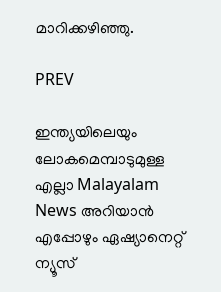മാറിക്കഴിഞ്ഞു.

PREV

ഇന്ത്യയിലെയും ലോകമെമ്പാടുമുള്ള എല്ലാ Malayalam News അറിയാൻ എപ്പോഴും ഏഷ്യാനെറ്റ് ന്യൂസ്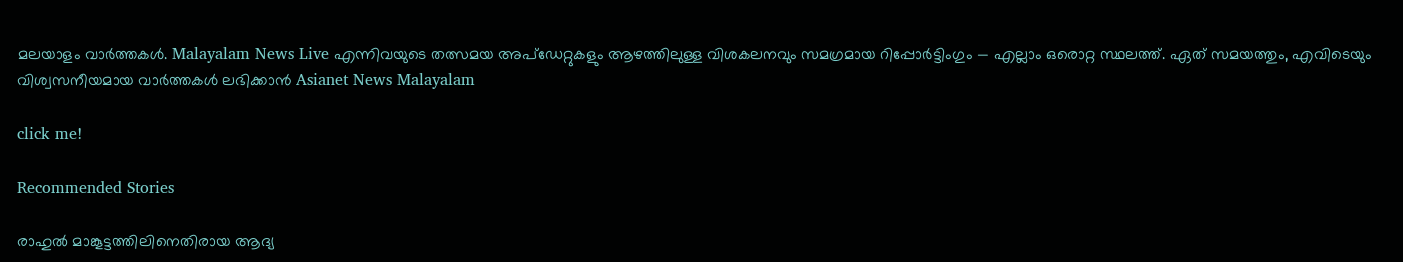മലയാളം വാർത്തകൾ. Malayalam News Live എന്നിവയുടെ തത്സമയ അപ്‌ഡേറ്റുകളും ആഴത്തിലുള്ള വിശകലനവും സമഗ്രമായ റിപ്പോർട്ടിംഗും — എല്ലാം ഒരൊറ്റ സ്ഥലത്ത്. ഏത് സമയത്തും, എവിടെയും വിശ്വസനീയമായ വാർത്തകൾ ലഭിക്കാൻ Asianet News Malayalam

click me!

Recommended Stories

രാഹുൽ മാങ്കൂട്ടത്തിലിനെതിരായ ആദ്യ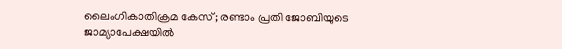ലൈംഗികാതിക്രമ കേസ്; രണ്ടാം പ്രതി ജോബിയുടെ ജാമ്യാപേക്ഷയിൽ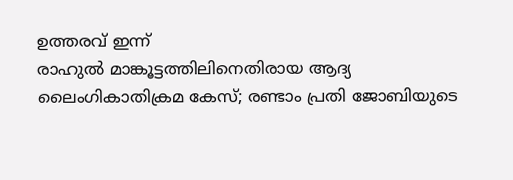ഉത്തരവ് ഇന്ന്
രാഹുൽ മാങ്കൂട്ടത്തിലിനെതിരായ ആദ്യ ലൈംഗികാതിക്രമ കേസ്; രണ്ടാം പ്രതി ജോബിയുടെ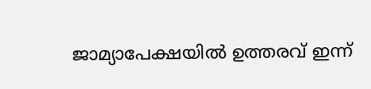ജാമ്യാപേക്ഷയിൽ ഉത്തരവ് ഇന്ന്